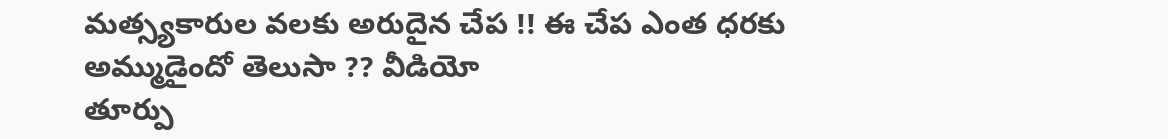మత్స్యకారుల వలకు అరుదైన చేప !! ఈ చేప ఎంత ధరకు అమ్ముడైందో తెలుసా ?? వీడియో
తూర్పు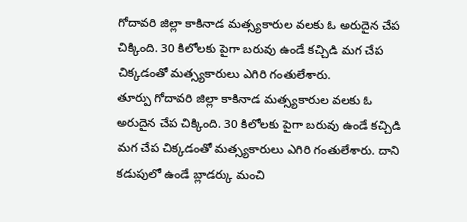గోదావరి జిల్లా కాకినాడ మత్స్యకారుల వలకు ఓ అరుదైన చేప చిక్కింది. 30 కిలోలకు పైగా బరువు ఉండే కచ్చిడి మగ చేప చిక్కడంతో మత్స్యకారులు ఎగిరి గంతులేశారు.
తూర్పు గోదావరి జిల్లా కాకినాడ మత్స్యకారుల వలకు ఓ అరుదైన చేప చిక్కింది. 30 కిలోలకు పైగా బరువు ఉండే కచ్చిడి మగ చేప చిక్కడంతో మత్స్యకారులు ఎగిరి గంతులేశారు. దాని కడుపులో ఉండే బ్లాడర్కు మంచి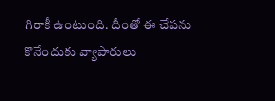గిరాకీ ఉంటుంది. దీంతో ఈ చేపను కొనేందుకు వ్యాపారులు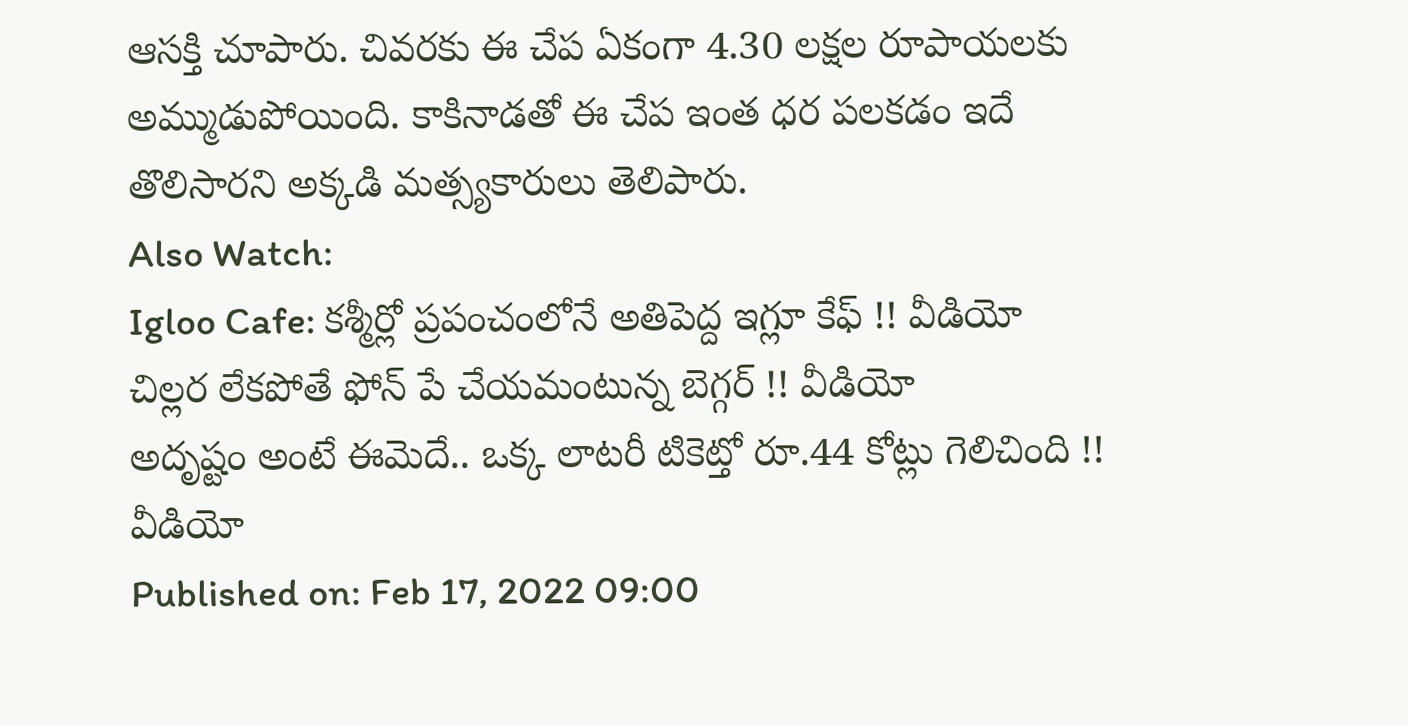ఆసక్తి చూపారు. చివరకు ఈ చేప ఏకంగా 4.30 లక్షల రూపాయలకు అమ్ముడుపోయింది. కాకినాడతో ఈ చేప ఇంత ధర పలకడం ఇదే తొలిసారని అక్కడి మత్స్యకారులు తెలిపారు.
Also Watch:
Igloo Cafe: కశ్మీర్లో ప్రపంచంలోనే అతిపెద్ద ఇగ్లూ కేఫ్ !! వీడియో
చిల్లర లేకపోతే ఫోన్ పే చేయమంటున్న బెగ్గర్ !! వీడియో
అదృష్టం అంటే ఈమెదే.. ఒక్క లాటరీ టికెట్తో రూ.44 కోట్లు గెలిచింది !! వీడియో
Published on: Feb 17, 2022 09:00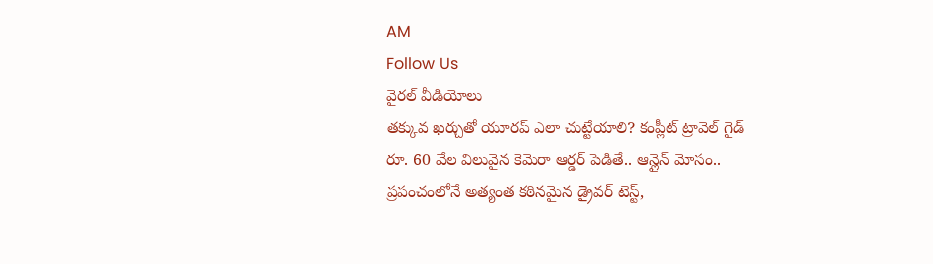AM
Follow Us
వైరల్ వీడియోలు
తక్కువ ఖర్చుతో యూరప్ ఎలా చుట్టేయాలి? కంప్లీట్ ట్రావెల్ గైడ్
రూ. 60 వేల విలువైన కెమెరా ఆర్డర్ పెడితే.. ఆన్లైన్ మోసం..
ప్రపంచంలోనే అత్యంత కఠినమైన డ్రైవర్ టెస్ట్,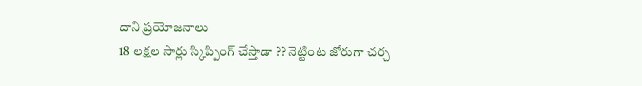దాని ప్రయోజనాలు
18 లక్షల సార్లు స్కిప్పింగ్ చేస్తాడా ?? నెట్టింట జోరుగా చర్చ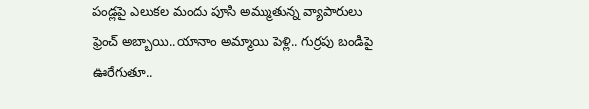పండ్లపై ఎలుకల మందు పూసి అమ్ముతున్న వ్యాపారులు
ఫ్రెంచ్ అబ్బాయి..యానాం అమ్మాయి పెళ్లి.. గుర్రపు బండిపై ఊరేగుతూ..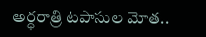అర్ధరాత్రి టపాసుల మోత..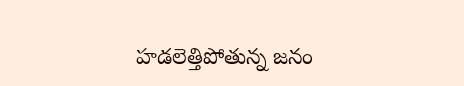హడలెత్తిపోతున్న జనం